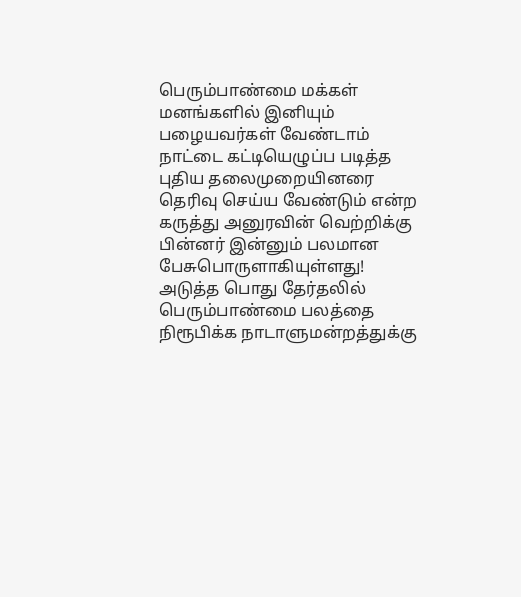பெரும்பாண்மை மக்கள் மனங்களில் இனியும் பழையவர்கள் வேண்டாம் நாட்டை கட்டியெழுப்ப படித்த புதிய தலைமுறையினரை தெரிவு செய்ய வேண்டும் என்ற கருத்து அனுரவின் வெற்றிக்கு பின்னர் இன்னும் பலமான பேசுபொருளாகியுள்ளது! அடுத்த பொது தேர்தலில் பெரும்பாண்மை பலத்தை நிரூபிக்க நாடாளுமன்றத்துக்கு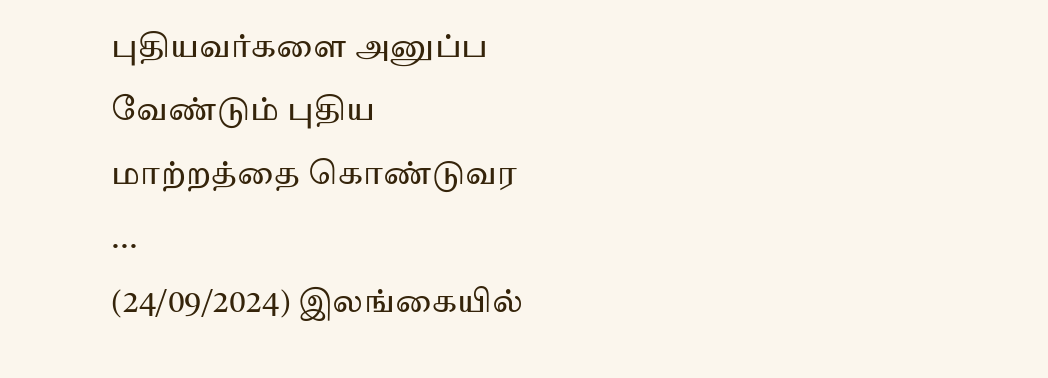புதியவர்களை அனுப்ப வேண்டும் புதிய மாற்றத்தை கொண்டுவர ...
(24/09/2024) இலங்கையில்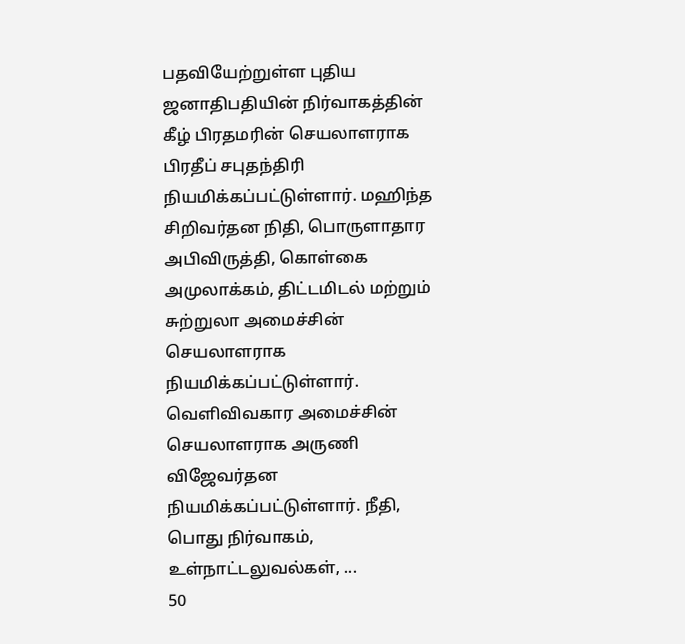பதவியேற்றுள்ள புதிய ஜனாதிபதியின் நிர்வாகத்தின் கீழ் பிரதமரின் செயலாளராக பிரதீப் சபுதந்திரி நியமிக்கப்பட்டுள்ளார். மஹிந்த சிறிவர்தன நிதி, பொருளாதார அபிவிருத்தி, கொள்கை அமுலாக்கம், திட்டமிடல் மற்றும் சுற்றுலா அமைச்சின் செயலாளராக நியமிக்கப்பட்டுள்ளார். வெளிவிவகார அமைச்சின் செயலாளராக அருணி விஜேவர்தன நியமிக்கப்பட்டுள்ளார். நீதி, பொது நிர்வாகம், உள்நாட்டலுவல்கள், ...
50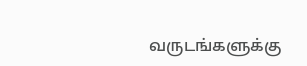வருடங்களுக்கு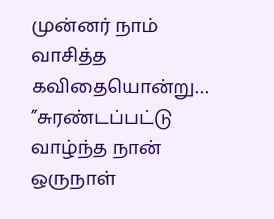முன்னர் நாம் வாசித்த கவிதையொன்று… ”சுரண்டப்பட்டு வாழ்ந்த நான் ஒருநாள்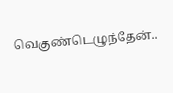வெகுண்டெழுந்தேன்..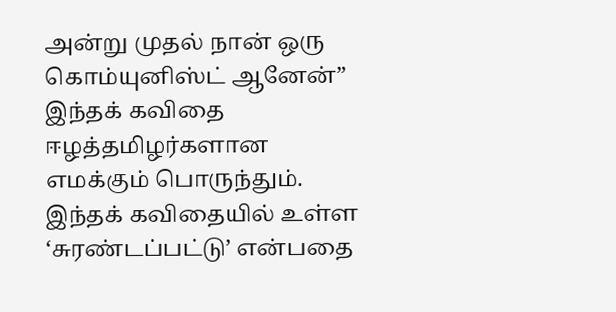அன்று முதல் நான் ஒரு கொம்யுனிஸ்ட் ஆனேன்” இந்தக் கவிதை ஈழத்தமிழர்களான எமக்கும் பொருந்தும். இந்தக் கவிதையில் உள்ள ‘சுரண்டப்பட்டு’ என்பதை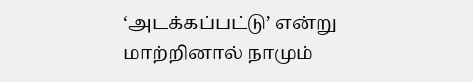‘அடக்கப்பட்டு’ என்று மாற்றினால் நாமும்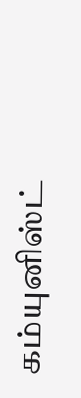கம்யுனிஸ்ட்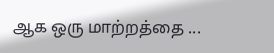ஆக ஒரு மாற்றத்தை ...